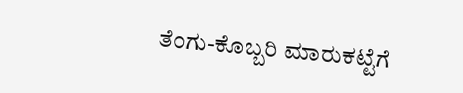ತೆಂಗು-ಕೊಬ್ಬರಿ ಮಾರುಕಟ್ಟೆಗೆ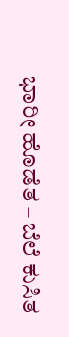ಭಾರೀ ಹೊಡೆತ – ಬೆಲೆ ಕುಸಿತ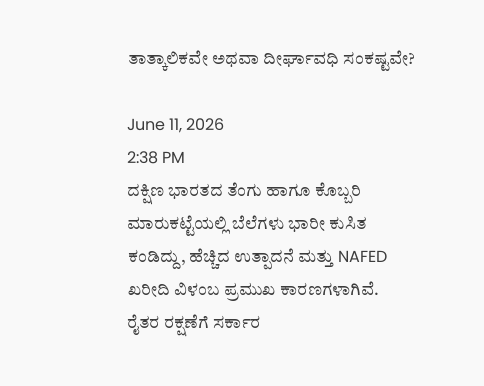ತಾತ್ಕಾಲಿಕವೇ ಅಥವಾ ದೀರ್ಘಾವಧಿ ಸಂಕಷ್ಟವೇ?

June 11, 2026
2:38 PM
ದಕ್ಷಿಣ ಭಾರತದ ತೆಂಗು ಹಾಗೂ ಕೊಬ್ಬರಿ ಮಾರುಕಟ್ಟೆಯಲ್ಲಿ ಬೆಲೆಗಳು ಭಾರೀ ಕುಸಿತ ಕಂಡಿದ್ದು, ಹೆಚ್ಚಿದ ಉತ್ಪಾದನೆ ಮತ್ತು NAFED ಖರೀದಿ ವಿಳಂಬ ಪ್ರಮುಖ ಕಾರಣಗಳಾಗಿವೆ. ರೈತರ ರಕ್ಷಣೆಗೆ ಸರ್ಕಾರ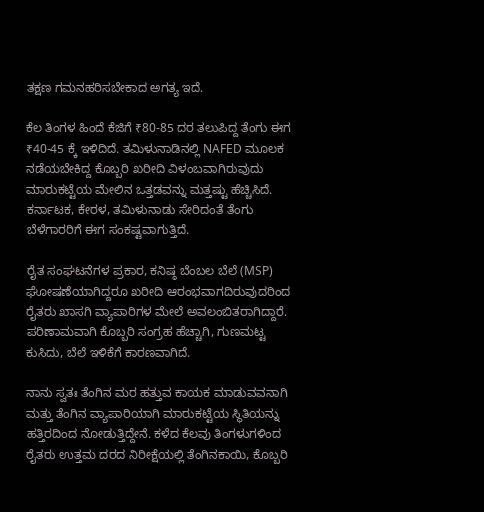ತಕ್ಷಣ ಗಮನಹರಿಸಬೇಕಾದ ಅಗತ್ಯ ಇದೆ.

ಕೆಲ ತಿಂಗಳ ಹಿಂದೆ ಕೆಜಿಗೆ ₹80-85 ದರ ತಲುಪಿದ್ದ ತೆಂಗು ಈಗ ₹40-45 ಕ್ಕೆ ಇಳಿದಿದೆ. ತಮಿಳುನಾಡಿನಲ್ಲಿ NAFED ಮೂಲಕ ನಡೆಯಬೇಕಿದ್ದ ಕೊಬ್ಬರಿ ಖರೀದಿ ವಿಳಂಬವಾಗಿರುವುದು ಮಾರುಕಟ್ಟೆಯ ಮೇಲಿನ ಒತ್ತಡವನ್ನು ಮತ್ತಷ್ಟು ಹೆಚ್ಚಿಸಿದೆ. ಕರ್ನಾಟಕ, ಕೇರಳ, ತಮಿಳುನಾಡು ಸೇರಿದಂತೆ ತೆಂಗು ಬೆಳೆಗಾರರಿಗೆ ಈಗ ಸಂಕಷ್ಟವಾಗುತ್ತಿದೆ.

ರೈತ ಸಂಘಟನೆಗಳ ಪ್ರಕಾರ, ಕನಿಷ್ಠ ಬೆಂಬಲ ಬೆಲೆ (MSP) ಘೋಷಣೆಯಾಗಿದ್ದರೂ ಖರೀದಿ ಆರಂಭವಾಗದಿರುವುದರಿಂದ ರೈತರು ಖಾಸಗಿ ವ್ಯಾಪಾರಿಗಳ ಮೇಲೆ ಅವಲಂಬಿತರಾಗಿದ್ದಾರೆ. ಪರಿಣಾಮವಾಗಿ ಕೊಬ್ಬರಿ ಸಂಗ್ರಹ ಹೆಚ್ಚಾಗಿ, ಗುಣಮಟ್ಟ ಕುಸಿದು, ಬೆಲೆ ಇಳಿಕೆಗೆ ಕಾರಣವಾಗಿದೆ.

ನಾನು ಸ್ವತಃ ತೆಂಗಿನ ಮರ ಹತ್ತುವ ಕಾಯಕ ಮಾಡುವವನಾಗಿ ಮತ್ತು ತೆಂಗಿನ ವ್ಯಾಪಾರಿಯಾಗಿ ಮಾರುಕಟ್ಟೆಯ ಸ್ಥಿತಿಯನ್ನು ಹತ್ತಿರದಿಂದ ನೋಡುತ್ತಿದ್ದೇನೆ. ಕಳೆದ ಕೆಲವು ತಿಂಗಳುಗಳಿಂದ ರೈತರು ಉತ್ತಮ ದರದ ನಿರೀಕ್ಷೆಯಲ್ಲಿ ತೆಂಗಿನಕಾಯಿ, ಕೊಬ್ಬರಿ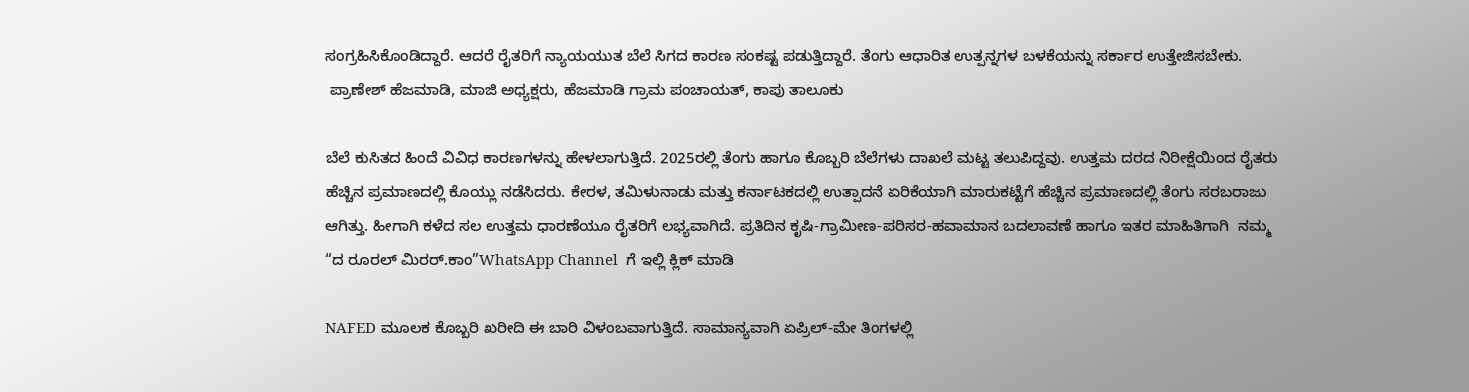ಸಂಗ್ರಹಿಸಿಕೊಂಡಿದ್ದಾರೆ. ಆದರೆ ರೈತರಿಗೆ ನ್ಯಾಯಯುತ ಬೆಲೆ ಸಿಗದ ಕಾರಣ ಸಂಕಷ್ಟ ಪಡುತ್ತಿದ್ದಾರೆ. ತೆಂಗು ಆಧಾರಿತ ಉತ್ಪನ್ನಗಳ ಬಳಕೆಯನ್ನು ಸರ್ಕಾರ ಉತ್ತೇಜಿಸಬೇಕು.
 ಪ್ರಾಣೇಶ್ ಹೆಜಮಾಡಿ, ಮಾಜಿ ಅಧ್ಯಕ್ಷರು, ಹೆಜಮಾಡಿ ಗ್ರಾಮ ಪಂಚಾಯತ್, ಕಾಪು ತಾಲೂಕು

ಬೆಲೆ ಕುಸಿತದ ಹಿಂದೆ ವಿವಿಧ ಕಾರಣಗಳನ್ನು ಹೇಳಲಾಗುತ್ತಿದೆ. 2025ರಲ್ಲಿ ತೆಂಗು ಹಾಗೂ ಕೊಬ್ಬರಿ ಬೆಲೆಗಳು ದಾಖಲೆ ಮಟ್ಟ ತಲುಪಿದ್ದವು. ಉತ್ತಮ ದರದ ನಿರೀಕ್ಷೆಯಿಂದ ರೈತರು ಹೆಚ್ಚಿನ ಪ್ರಮಾಣದಲ್ಲಿ ಕೊಯ್ಲು ನಡೆಸಿದರು. ಕೇರಳ, ತಮಿಳುನಾಡು ಮತ್ತು ಕರ್ನಾಟಕದಲ್ಲಿ ಉತ್ಪಾದನೆ ಏರಿಕೆಯಾಗಿ ಮಾರುಕಟ್ಟೆಗೆ ಹೆಚ್ಚಿನ ಪ್ರಮಾಣದಲ್ಲಿ ತೆಂಗು ಸರಬರಾಜು ಆಗಿತ್ತು. ಹೀಗಾಗಿ ಕಳೆದ ಸಲ ಉತ್ತಮ ಧಾರಣೆಯೂ ರೈತರಿಗೆ ಲಭ್ಯವಾಗಿದೆ. ಪ್ರತಿದಿನ ಕೃಷಿ-ಗ್ರಾಮೀಣ-ಪರಿಸರ-ಹವಾಮಾನ ಬದಲಾವಣೆ ಹಾಗೂ ಇತರ ಮಾಹಿತಿಗಾಗಿ  ನಮ್ಮ “ದ ರೂರಲ್‌ ಮಿರರ್.ಕಾಂ”WhatsApp Channel  ಗೆ ಇಲ್ಲಿ ಕ್ಲಿಕ್‌ ಮಾಡಿ

NAFED ಮೂಲಕ ಕೊಬ್ಬರಿ ಖರೀದಿ ಈ ಬಾರಿ ವಿಳಂಬವಾಗುತ್ತಿದೆ. ಸಾಮಾನ್ಯವಾಗಿ ಏಪ್ರಿಲ್-ಮೇ ತಿಂಗಳಲ್ಲಿ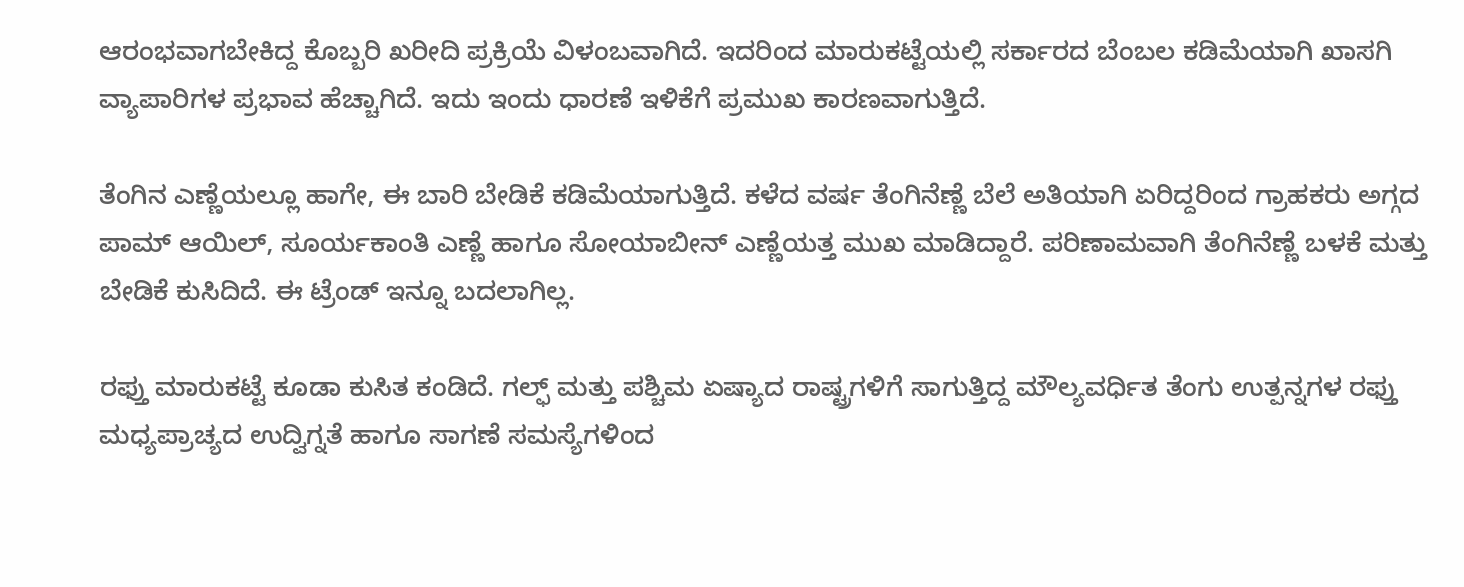ಆರಂಭವಾಗಬೇಕಿದ್ದ ಕೊಬ್ಬರಿ ಖರೀದಿ ಪ್ರಕ್ರಿಯೆ ವಿಳಂಬವಾಗಿದೆ. ಇದರಿಂದ ಮಾರುಕಟ್ಟೆಯಲ್ಲಿ ಸರ್ಕಾರದ ಬೆಂಬಲ ಕಡಿಮೆಯಾಗಿ ಖಾಸಗಿ ವ್ಯಾಪಾರಿಗಳ ಪ್ರಭಾವ ಹೆಚ್ಚಾಗಿದೆ. ಇದು ಇಂದು ಧಾರಣೆ ಇಳಿಕೆಗೆ ಪ್ರಮುಖ ಕಾರಣವಾಗುತ್ತಿದೆ.

ತೆಂಗಿನ ಎಣ್ಣೆಯಲ್ಲೂ ಹಾಗೇ, ಈ ಬಾರಿ ಬೇಡಿಕೆ ಕಡಿಮೆಯಾಗುತ್ತಿದೆ. ಕಳೆದ ವರ್ಷ ತೆಂಗಿನೆಣ್ಣೆ ಬೆಲೆ ಅತಿಯಾಗಿ ಏರಿದ್ದರಿಂದ ಗ್ರಾಹಕರು ಅಗ್ಗದ ಪಾಮ್ ಆಯಿಲ್, ಸೂರ್ಯಕಾಂತಿ ಎಣ್ಣೆ ಹಾಗೂ ಸೋಯಾಬೀನ್ ಎಣ್ಣೆಯತ್ತ ಮುಖ ಮಾಡಿದ್ದಾರೆ. ಪರಿಣಾಮವಾಗಿ ತೆಂಗಿನೆಣ್ಣೆ ಬಳಕೆ ಮತ್ತು ಬೇಡಿಕೆ ಕುಸಿದಿದೆ. ಈ ಟ್ರೆಂಡ್‌ ಇನ್ನೂ ಬದಲಾಗಿಲ್ಲ.

ರಫ್ತು ಮಾರುಕಟ್ಟೆ ಕೂಡಾ ಕುಸಿತ ಕಂಡಿದೆ. ಗಲ್ಫ್ ಮತ್ತು ಪಶ್ಚಿಮ ಏಷ್ಯಾದ ರಾಷ್ಟ್ರಗಳಿಗೆ ಸಾಗುತ್ತಿದ್ದ ಮೌಲ್ಯವರ್ಧಿತ ತೆಂಗು ಉತ್ಪನ್ನಗಳ ರಫ್ತು ಮಧ್ಯಪ್ರಾಚ್ಯದ ಉದ್ವಿಗ್ನತೆ ಹಾಗೂ ಸಾಗಣೆ ಸಮಸ್ಯೆಗಳಿಂದ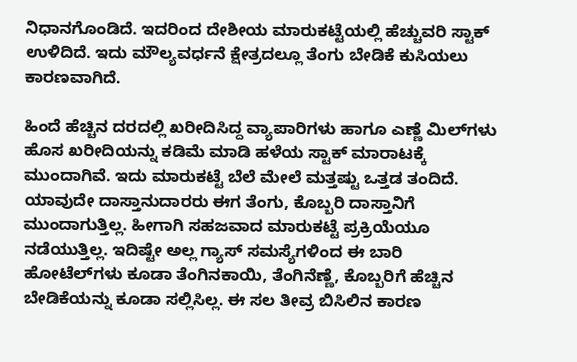ನಿಧಾನಗೊಂಡಿದೆ. ಇದರಿಂದ ದೇಶೀಯ ಮಾರುಕಟ್ಟೆಯಲ್ಲಿ ಹೆಚ್ಚುವರಿ ಸ್ಟಾಕ್ ಉಳಿದಿದೆ. ಇದು ಮೌಲ್ಯವರ್ಧನೆ ಕ್ಷೇತ್ರದಲ್ಲೂ ತೆಂಗು ಬೇಡಿಕೆ ಕುಸಿಯಲು ಕಾರಣವಾಗಿದೆ.

ಹಿಂದೆ ಹೆಚ್ಚಿನ ದರದಲ್ಲಿ ಖರೀದಿಸಿದ್ದ ವ್ಯಾಪಾರಿಗಳು ಹಾಗೂ ಎಣ್ಣೆ ಮಿಲ್‌ಗಳು ಹೊಸ ಖರೀದಿಯನ್ನು ಕಡಿಮೆ ಮಾಡಿ ಹಳೆಯ ಸ್ಟಾಕ್ ಮಾರಾಟಕ್ಕೆ ಮುಂದಾಗಿವೆ. ಇದು ಮಾರುಕಟ್ಟೆ ಬೆಲೆ ಮೇಲೆ ಮತ್ತಷ್ಟು ಒತ್ತಡ ತಂದಿದೆ. ಯಾವುದೇ ದಾಸ್ತಾನುದಾರರು ಈಗ ತೆಂಗು, ಕೊಬ್ಬರಿ ದಾಸ್ತಾನಿಗೆ ಮುಂದಾಗುತ್ತಿಲ್ಲ. ಹೀಗಾಗಿ ಸಹಜವಾದ ಮಾರುಕಟ್ಟೆ ಪ್ರಕ್ರಿಯೆಯೂ ನಡೆಯುತ್ತಿಲ್ಲ. ಇದಿಷ್ಟೇ ಅಲ್ಲ ಗ್ಯಾಸ್‌ ಸಮಸ್ಯೆಗಳಿಂದ ಈ ಬಾರಿ ಹೋಟೆಲ್‌ಗಳು ಕೂಡಾ ತೆಂಗಿನಕಾಯಿ, ತೆಂಗಿನೆಣ್ಣೆ, ಕೊಬ್ಬರಿಗೆ ಹೆಚ್ಚಿನ ಬೇಡಿಕೆಯನ್ನು ಕೂಡಾ ಸಲ್ಲಿಸಿಲ್ಲ. ಈ ಸಲ ತೀವ್ರ ಬಿಸಿಲಿನ ಕಾರಣ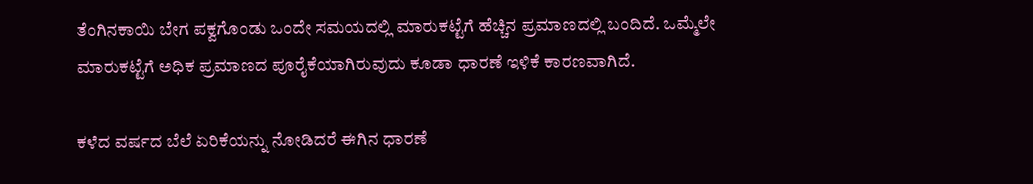ತೆಂಗಿನಕಾಯಿ ಬೇಗ ಪಕ್ವಗೊಂಡು ಒಂದೇ ಸಮಯದಲ್ಲಿ ಮಾರುಕಟ್ಟೆಗೆ ಹೆಚ್ಚಿನ ಪ್ರಮಾಣದಲ್ಲಿ ಬಂದಿದೆ. ಒಮ್ಮೆಲೇ ಮಾರುಕಟ್ಟೆಗೆ ಅಧಿಕ ಪ್ರಮಾಣದ ಪೂರೈಕೆಯಾಗಿರುವುದು ಕೂಡಾ ಧಾರಣೆ ಇಳಿಕೆ ಕಾರಣವಾಗಿದೆ.

ಕಳೆದ ವರ್ಷದ ಬೆಲೆ ಏರಿಕೆಯನ್ನು ನೋಡಿದರೆ ಈಗಿನ ಧಾರಣೆ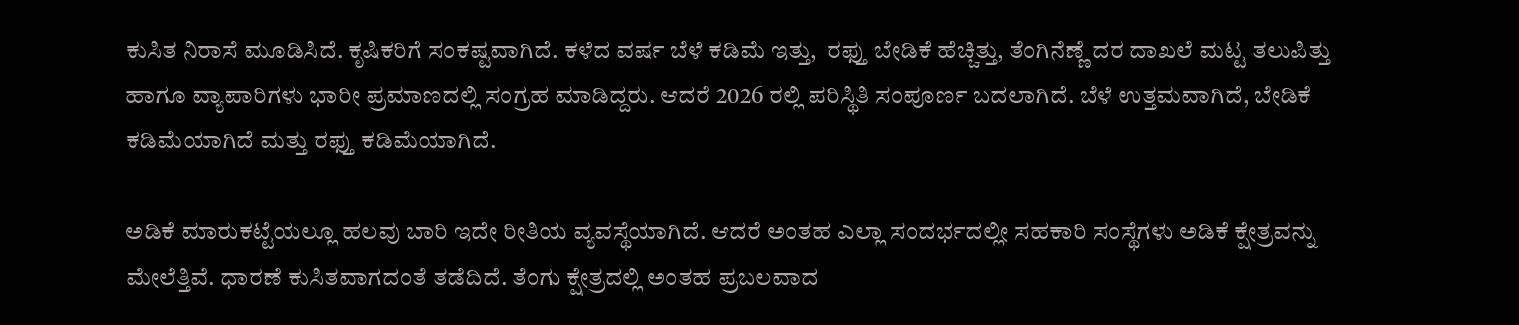ಕುಸಿತ ನಿರಾಸೆ ಮೂಡಿಸಿದೆ. ಕೃಷಿಕರಿಗೆ ಸಂಕಷ್ಟವಾಗಿದೆ. ಕಳೆದ ವರ್ಷ ಬೆಳೆ ಕಡಿಮೆ ಇತ್ತು,  ರಫ್ತು ಬೇಡಿಕೆ ಹೆಚ್ಚಿತ್ತು, ತೆಂಗಿನೆಣ್ಣೆ ದರ ದಾಖಲೆ ಮಟ್ಟ ತಲುಪಿತ್ತು ಹಾಗೂ ವ್ಯಾಪಾರಿಗಳು ಭಾರೀ ಪ್ರಮಾಣದಲ್ಲಿ ಸಂಗ್ರಹ ಮಾಡಿದ್ದರು. ಆದರೆ 2026 ರಲ್ಲಿ ಪರಿಸ್ಥಿತಿ ಸಂಪೂರ್ಣ ಬದಲಾಗಿದೆ. ಬೆಳೆ ಉತ್ತಮವಾಗಿದೆ, ಬೇಡಿಕೆ ಕಡಿಮೆಯಾಗಿದೆ ಮತ್ತು ರಫ್ತು ಕಡಿಮೆಯಾಗಿದೆ.

ಅಡಿಕೆ ಮಾರುಕಟ್ಟೆಯಲ್ಲೂ ಹಲವು ಬಾರಿ ಇದೇ ರೀತಿಯ ವ್ಯವಸ್ಥೆಯಾಗಿದೆ. ಆದರೆ ಅಂತಹ ಎಲ್ಲಾ ಸಂದರ್ಭದಲ್ಲೀ ಸಹಕಾರಿ ಸಂಸ್ಥೆಗಳು ಅಡಿಕೆ ಕ್ಷೇತ್ರವನ್ನು ಮೇಲೆತ್ತಿವೆ. ಧಾರಣೆ ಕುಸಿತವಾಗದಂತೆ ತಡೆದಿದೆ. ತೆಂಗು ಕ್ಷೇತ್ರದಲ್ಲಿ ಅಂತಹ ಪ್ರಬಲವಾದ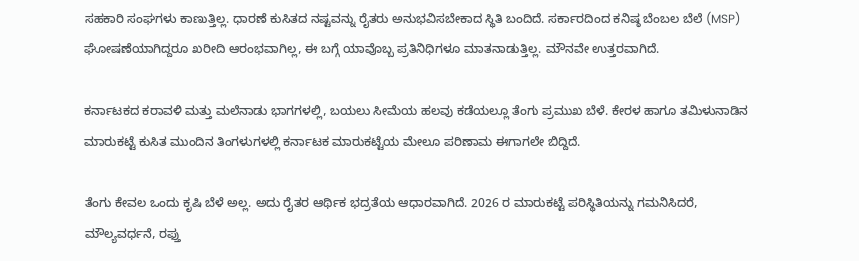ಸಹಕಾರಿ ಸಂಘಗಳು ಕಾಣುತ್ತಿಲ್ಲ. ಧಾರಣೆ ಕುಸಿತದ ನಷ್ಟವನ್ನು ರೈತರು ಅನುಭವಿಸಬೇಕಾದ ಸ್ಥಿತಿ ಬಂದಿದೆ. ಸರ್ಕಾರದಿಂದ ಕನಿಷ್ಠ ಬೆಂಬಲ ಬೆಲೆ (MSP) ಘೋಷಣೆಯಾಗಿದ್ದರೂ ಖರೀದಿ ಆರಂಭವಾಗಿಲ್ಲ, ಈ ಬಗ್ಗೆ ಯಾವೊಬ್ಬ ಪ್ರತಿನಿಧಿಗಳೂ ಮಾತನಾಡುತ್ತಿಲ್ಲ. ಮೌನವೇ ಉತ್ತರವಾಗಿದೆ.

ಕರ್ನಾಟಕದ ಕರಾವಳಿ ಮತ್ತು ಮಲೆನಾಡು ಭಾಗಗಳಲ್ಲಿ, ಬಯಲು ಸೀಮೆಯ ಹಲವು ಕಡೆಯಲ್ಲೂ ತೆಂಗು ಪ್ರಮುಖ ಬೆಳೆ. ಕೇರಳ ಹಾಗೂ ತಮಿಳುನಾಡಿನ ಮಾರುಕಟ್ಟೆ ಕುಸಿತ ಮುಂದಿನ ತಿಂಗಳುಗಳಲ್ಲಿ ಕರ್ನಾಟಕ ಮಾರುಕಟ್ಟೆಯ ಮೇಲೂ ಪರಿಣಾಮ ಈಗಾಗಲೇ ಬಿದ್ದಿದೆ.

ತೆಂಗು ಕೇವಲ ಒಂದು ಕೃಷಿ ಬೆಳೆ ಅಲ್ಲ. ಅದು ರೈತರ ಆರ್ಥಿಕ ಭದ್ರತೆಯ ಆಧಾರವಾಗಿದೆ. 2026 ರ ಮಾರುಕಟ್ಟೆ ಪರಿಸ್ಥಿತಿಯನ್ನು ಗಮನಿಸಿದರೆ, ಮೌಲ್ಯವರ್ಧನೆ, ರಫ್ತು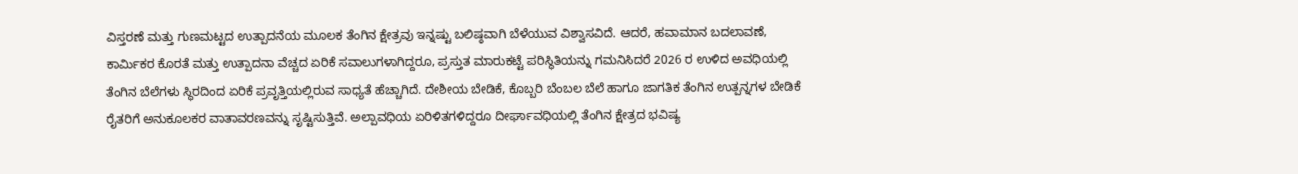ವಿಸ್ತರಣೆ ಮತ್ತು ಗುಣಮಟ್ಟದ ಉತ್ಪಾದನೆಯ ಮೂಲಕ ತೆಂಗಿನ ಕ್ಷೇತ್ರವು ಇನ್ನಷ್ಟು ಬಲಿಷ್ಠವಾಗಿ ಬೆಳೆಯುವ ವಿಶ್ವಾಸವಿದೆ. ಆದರೆ, ಹವಾಮಾನ ಬದಲಾವಣೆ, ಕಾರ್ಮಿಕರ ಕೊರತೆ ಮತ್ತು ಉತ್ಪಾದನಾ ವೆಚ್ಚದ ಏರಿಕೆ ಸವಾಲುಗಳಾಗಿದ್ದರೂ, ಪ್ರಸ್ತುತ ಮಾರುಕಟ್ಟೆ ಪರಿಸ್ಥಿತಿಯನ್ನು ಗಮನಿಸಿದರೆ 2026 ರ ಉಳಿದ ಅವಧಿಯಲ್ಲಿ ತೆಂಗಿನ ಬೆಲೆಗಳು ಸ್ಥಿರದಿಂದ ಏರಿಕೆ ಪ್ರವೃತ್ತಿಯಲ್ಲಿರುವ ಸಾಧ್ಯತೆ ಹೆಚ್ಚಾಗಿದೆ. ದೇಶೀಯ ಬೇಡಿಕೆ, ಕೊಬ್ಬರಿ ಬೆಂಬಲ ಬೆಲೆ ಹಾಗೂ ಜಾಗತಿಕ ತೆಂಗಿನ ಉತ್ಪನ್ನಗಳ ಬೇಡಿಕೆ ರೈತರಿಗೆ ಅನುಕೂಲಕರ ವಾತಾವರಣವನ್ನು ಸೃಷ್ಟಿಸುತ್ತಿವೆ. ಅಲ್ಪಾವಧಿಯ ಏರಿಳಿತಗಳಿದ್ದರೂ ದೀರ್ಘಾವಧಿಯಲ್ಲಿ ತೆಂಗಿನ ಕ್ಷೇತ್ರದ ಭವಿಷ್ಯ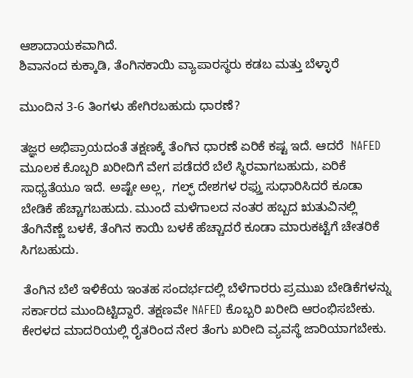ಆಶಾದಾಯಕವಾಗಿದೆ.
ಶಿವಾನಂದ ಕುಕ್ಕಾಡಿ, ತೆಂಗಿನಕಾಯಿ ವ್ಯಾಪಾರಸ್ಥರು ಕಡಬ ಮತ್ತು ಬೆಳ್ಳಾರೆ

ಮುಂದಿನ 3-6 ತಿಂಗಳು ಹೇಗಿರಬಹುದು ಧಾರಣೆ?

ತಜ್ಞರ ಅಭಿಪ್ರಾಯದಂತೆ ತಕ್ಷಣಕ್ಕೆ ತೆಂಗಿನ ಧಾರಣೆ ಏರಿಕೆ ಕಷ್ಟ ಇದೆ. ಆದರೆ  NAFED ಮೂಲಕ ಕೊಬ್ಬರಿ ಖರೀದಿಗೆ ವೇಗ ಪಡೆದರೆ ಬೆಲೆ ಸ್ಥಿರವಾಗಬಹುದು, ಏರಿಕೆ ಸಾಧ್ಯತೆಯೂ ಇದೆ. ಅಷ್ಟೇ ಅಲ್ಲ,  ಗಲ್ಫ್ ದೇಶಗಳ ರಫ್ತು ಸುಧಾರಿಸಿದರೆ ಕೂಡಾ ಬೇಡಿಕೆ ಹೆಚ್ಚಾಗಬಹುದು. ಮುಂದೆ ಮಳೆಗಾಲದ ನಂತರ ಹಬ್ಬದ ಋತುವಿನಲ್ಲಿ ತೆಂಗಿನೆಣ್ಣೆ ಬಳಕೆ, ತೆಂಗಿನ ಕಾಯಿ ಬಳಕೆ ಹೆಚ್ಚಾದರೆ ಕೂಡಾ ಮಾರುಕಟ್ಟೆಗೆ ಚೇತರಿಕೆ ಸಿಗಬಹುದು.

 ತೆಂಗಿನ ಬೆಲೆ ಇಳಿಕೆಯ ಇಂತಹ ಸಂದರ್ಭದಲ್ಲಿ ಬೆಳೆಗಾರರು ಪ್ರಮುಖ ಬೇಡಿಕೆಗಳನ್ನು ಸರ್ಕಾರದ ಮುಂದಿಟ್ಟಿದ್ದಾರೆ. ತಕ್ಷಣವೇ NAFED ಕೊಬ್ಬರಿ ಖರೀದಿ ಆರಂಭಿಸಬೇಕು. ಕೇರಳದ ಮಾದರಿಯಲ್ಲಿ ರೈತರಿಂದ ನೇರ ತೆಂಗು ಖರೀದಿ ವ್ಯವಸ್ಥೆ ಜಾರಿಯಾಗಬೇಕು.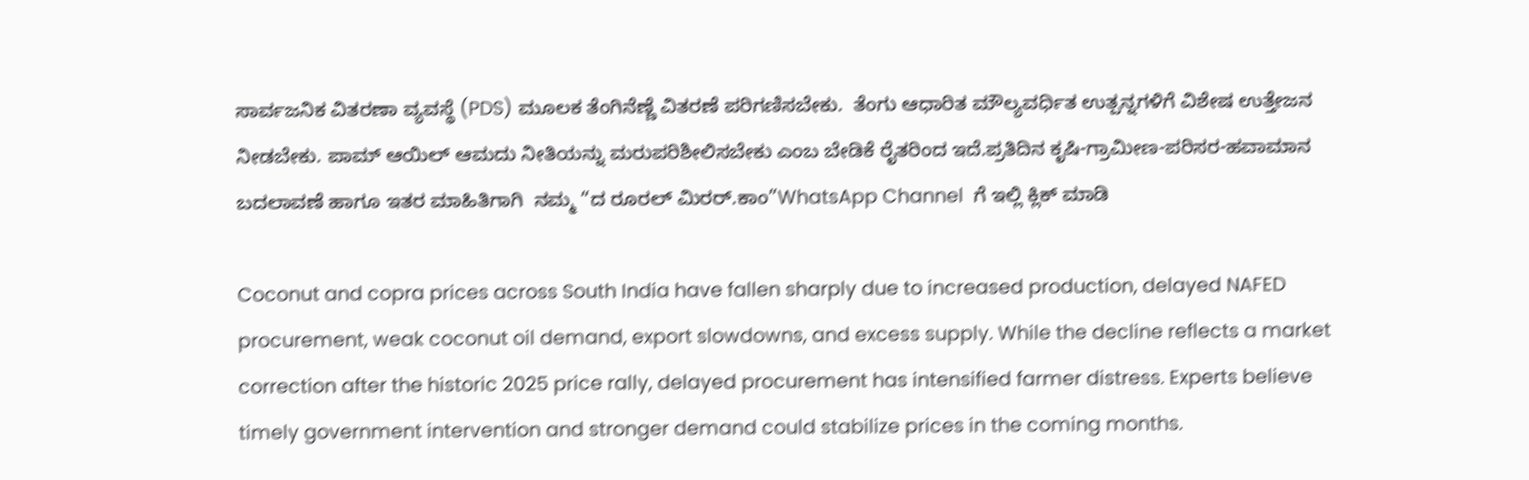ಸಾರ್ವಜನಿಕ ವಿತರಣಾ ವ್ಯವಸ್ಥೆ (PDS) ಮೂಲಕ ತೆಂಗಿನೆಣ್ಣೆ ವಿತರಣೆ ಪರಿಗಣಿಸಬೇಕು.  ತೆಂಗು ಆಧಾರಿತ ಮೌಲ್ಯವರ್ಧಿತ ಉತ್ಪನ್ನಗಳಿಗೆ ವಿಶೇಷ ಉತ್ತೇಜನ ನೀಡಬೇಕು. ಪಾಮ್ ಆಯಿಲ್ ಆಮದು ನೀತಿಯನ್ನು ಮರುಪರಿಶೀಲಿಸಬೇಕು ಎಂಬ ಬೇಡಿಕೆ ರೈತರಿಂದ ಇದೆ.ಪ್ರತಿದಿನ ಕೃಷಿ-ಗ್ರಾಮೀಣ-ಪರಿಸರ-ಹವಾಮಾನ ಬದಲಾವಣೆ ಹಾಗೂ ಇತರ ಮಾಹಿತಿಗಾಗಿ  ನಮ್ಮ “ದ ರೂರಲ್‌ ಮಿರರ್.ಕಾಂ”WhatsApp Channel  ಗೆ ಇಲ್ಲಿ ಕ್ಲಿಕ್‌ ಮಾಡಿ

Coconut and copra prices across South India have fallen sharply due to increased production, delayed NAFED procurement, weak coconut oil demand, export slowdowns, and excess supply. While the decline reflects a market correction after the historic 2025 price rally, delayed procurement has intensified farmer distress. Experts believe timely government intervention and stronger demand could stabilize prices in the coming months.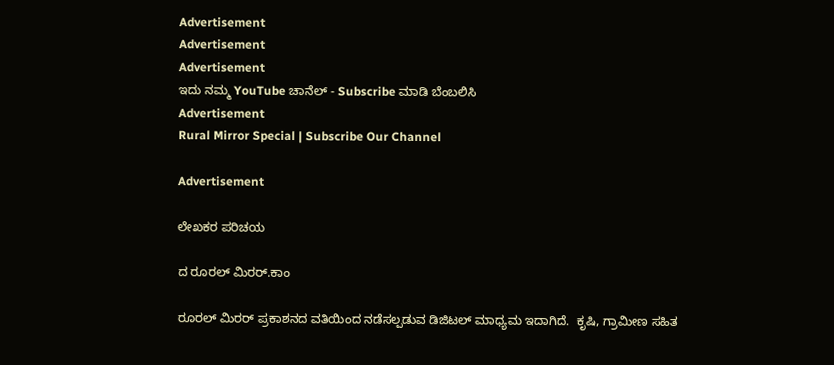Advertisement
Advertisement
Advertisement
ಇದು ನಮ್ಮ YouTube ಚಾನೆಲ್ - Subscribe ಮಾಡಿ ಬೆಂಬಲಿಸಿ
Advertisement
Rural Mirror Special | Subscribe Our Channel

Advertisement

ಲೇಖಕರ ಪರಿಚಯ

ದ ರೂರಲ್ ಮಿರರ್.ಕಾಂ

ರೂರಲ್‌ ಮಿರರ್‌ ಪ್ರಕಾಶನದ ವತಿಯಿಂದ ನಡೆಸಲ್ಪಡುವ ಡಿಜಿಟಲ್‌ ಮಾಧ್ಯಮ ಇದಾಗಿದೆ.  ಕೃಷಿ, ಗ್ರಾಮೀಣ ಸಹಿತ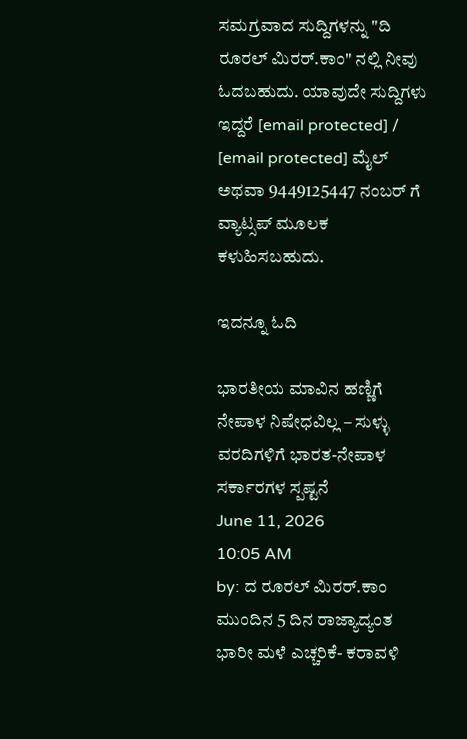ಸಮಗ್ರವಾದ ಸುದ್ದಿಗಳನ್ನು "ದಿ ರೂರಲ್‌ ಮಿರರ್‌.ಕಾಂ" ನಲ್ಲಿ ನೀವು ಓದಬಹುದು. ಯಾವುದೇ ಸುದ್ದಿಗಳು ಇದ್ದರೆ [email protected] / [email protected] ಮೈಲ್ ಅಥವಾ 9449125447 ನಂಬರ್ ಗೆ ವ್ಯಾಟ್ಸಪ್ ಮೂಲಕ ಕಳುಹಿಸಬಹುದು.

ಇದನ್ನೂ ಓದಿ

ಭಾರತೀಯ ಮಾವಿನ ಹಣ್ಣಿಗೆ ನೇಪಾಳ ನಿಷೇಧವಿಲ್ಲ – ಸುಳ್ಳು ವರದಿಗಳಿಗೆ ಭಾರತ-ನೇಪಾಳ ಸರ್ಕಾರಗಳ ಸ್ಪಷ್ಟನೆ
June 11, 2026
10:05 AM
by: ದ ರೂರಲ್ ಮಿರರ್.ಕಾಂ
ಮುಂದಿನ 5 ದಿನ ರಾಜ್ಯಾದ್ಯಂತ ಭಾರೀ ಮಳೆ ಎಚ್ಚರಿಕೆ- ಕರಾವಳಿ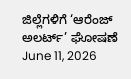ಜಿಲ್ಲೆಗಳಿಗೆ ‘ಆರೆಂಜ್ ಅಲರ್ಟ್’ ಘೋಷಣೆ
June 11, 2026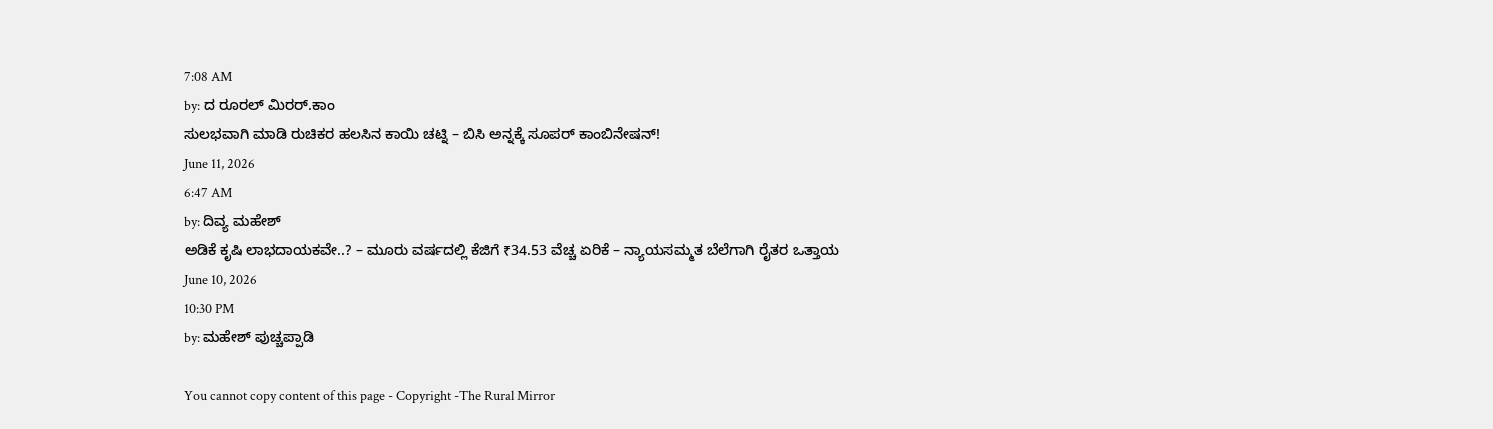7:08 AM
by: ದ ರೂರಲ್ ಮಿರರ್.ಕಾಂ
ಸುಲಭವಾಗಿ ಮಾಡಿ ರುಚಿಕರ ಹಲಸಿನ ಕಾಯಿ ಚಟ್ನಿ – ಬಿಸಿ ಅನ್ನಕ್ಕೆ ಸೂಪರ್ ಕಾಂಬಿನೇಷನ್!
June 11, 2026
6:47 AM
by: ದಿವ್ಯ ಮಹೇಶ್
ಅಡಿಕೆ ಕೃಷಿ ಲಾಭದಾಯಕವೇ..? – ಮೂರು ವರ್ಷದಲ್ಲಿ ಕೆಜಿಗೆ ₹34.53 ವೆಚ್ಚ ಏರಿಕೆ – ನ್ಯಾಯಸಮ್ಮತ ಬೆಲೆಗಾಗಿ ರೈತರ ಒತ್ತಾಯ
June 10, 2026
10:30 PM
by: ಮಹೇಶ್ ಪುಚ್ಚಪ್ಪಾಡಿ

You cannot copy content of this page - Copyright -The Rural Mirror